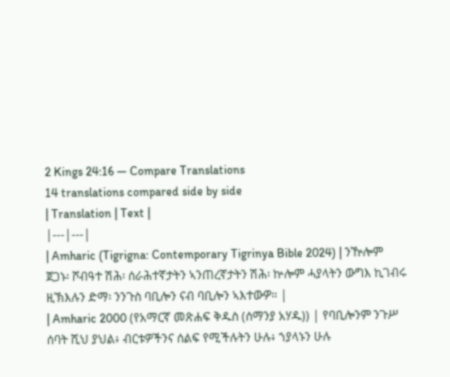2 Kings 24:16 — Compare Translations
14 translations compared side by side
| Translation | Text |
|---|---|
| Amharic (Tigrigna: Contemporary Tigrinya Bible 2024) | ንዅሎም ጀጋኑ፡ ሾብዓተ ሽሕ፡ ሰራሕተኛታትን ኣንጠረኛታትን ሽሕ፡ ኵሎም ሓያላትን ውግእ ኪገብሩ ዚኽእሉን ድማ፡ ንንጉስ ባቢሎን ናብ ባቢሎን ኣእተውዎ። |
| Amharic 2000 (የአማርኛ መጽሐፍ ቅዱስ (ሰማንያ አሃዱ)) | የባቢሎንም ንጉሥ ሰባት ሺህ ያህል፥ ብርቱዎችንና ሰልፍ የሚችሉትን ሁሉ፥ ኀያላኑን ሁሉ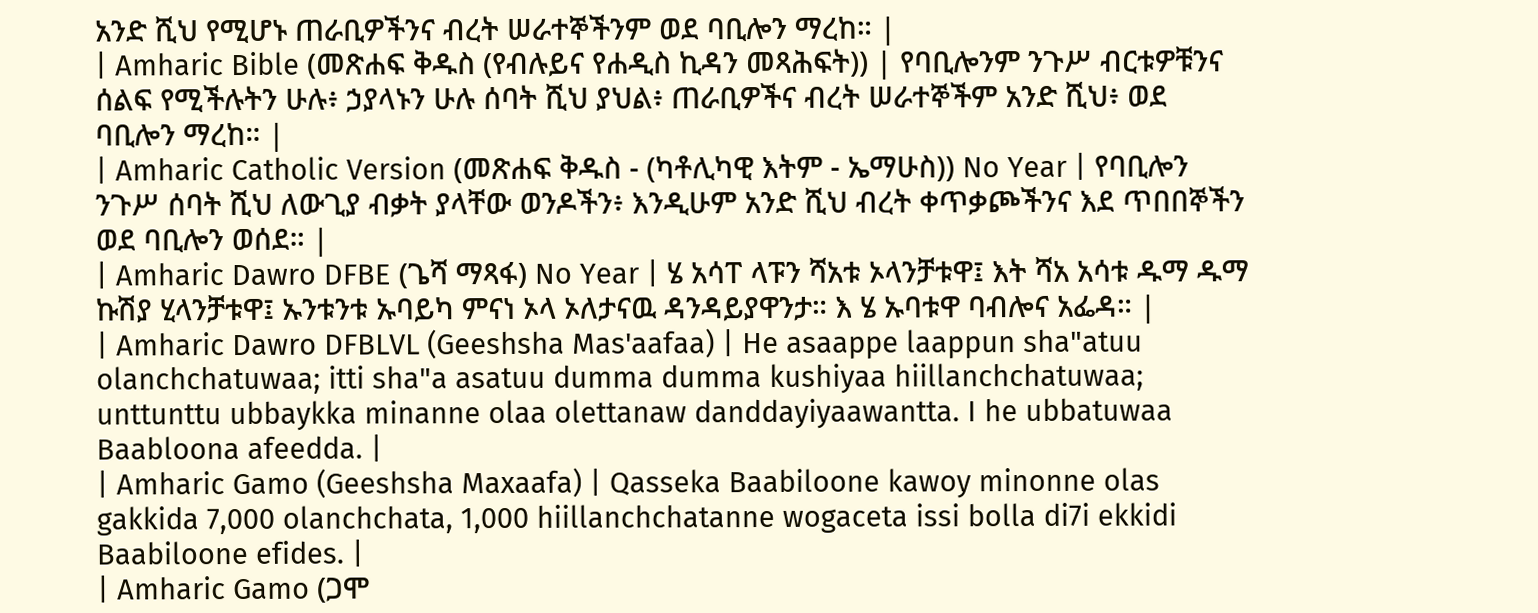አንድ ሺህ የሚሆኑ ጠራቢዎችንና ብረት ሠራተኞችንም ወደ ባቢሎን ማረከ። |
| Amharic Bible (መጽሐፍ ቅዱስ (የብሉይና የሐዲስ ኪዳን መጻሕፍት)) | የባቢሎንም ንጉሥ ብርቱዎቹንና ሰልፍ የሚችሉትን ሁሉ፥ ኃያላኑን ሁሉ ሰባት ሺህ ያህል፥ ጠራቢዎችና ብረት ሠራተኞችም አንድ ሺህ፥ ወደ ባቢሎን ማረከ። |
| Amharic Catholic Version (መጽሐፍ ቅዱስ - (ካቶሊካዊ እትም - ኤማሁስ)) No Year | የባቢሎን ንጉሥ ሰባት ሺህ ለውጊያ ብቃት ያላቸው ወንዶችን፥ እንዲሁም አንድ ሺህ ብረት ቀጥቃጮችንና እደ ጥበበኞችን ወደ ባቢሎን ወሰደ። |
| Amharic Dawro DFBE (ጌሻ ማጻፋ) No Year | ሄ አሳፐ ላፑን ሻአቱ ኦላንቻቱዋ፤ እት ሻአ አሳቱ ዱማ ዱማ ኩሽያ ሂላንቻቱዋ፤ ኡንቱንቱ ኡባይካ ምናነ ኦላ ኦለታናዉ ዳንዳይያዋንታ። እ ሄ ኡባቱዋ ባብሎና አፌዳ። |
| Amharic Dawro DFBLVL (Geeshsha Mas'aafaa) | He asaappe laappun sha"atuu olanchchatuwaa; itti sha"a asatuu dumma dumma kushiyaa hiillanchchatuwaa; unttunttu ubbaykka minanne olaa olettanaw danddayiyaawantta. I he ubbatuwaa Baabloona afeedda. |
| Amharic Gamo (Geeshsha Maxaafa) | Qasseka Baabiloone kawoy minonne olas gakkida 7,000 olanchchata, 1,000 hiillanchchatanne wogaceta issi bolla di7i ekkidi Baabiloone efides. |
| Amharic Gamo (ጋሞ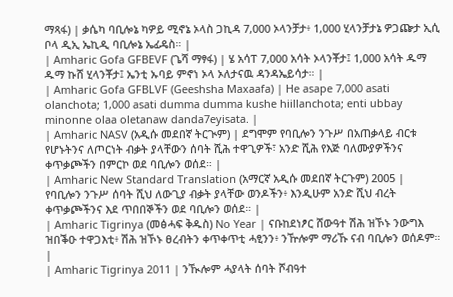ማጻፋ) | ቃሴካ ባቢሎኔ ካዎይ ሚኖኔ ኦላስ ጋኪዳ 7,000 ኦላንቻታ፥ 1,000 ሂላንቻታኔ ዎጋጬታ ኢሲ ቦላ ዲኢ ኤኪዲ ባቢሎኔ ኤፊዴስ። |
| Amharic Gofa GFBEVF (ጌሻ ማፃፋ) | ሄ አሳፐ 7,000 አሳት ኦላንቾታ፤ 1,000 አሳት ዱማ ዱማ ኩሸ ሂላንቾታ፤ ኤንቲ ኡባይ ምኖነ ኦላ ኦለታናዉ ዳንዳኤይሳታ። |
| Amharic Gofa GFBLVF (Geeshsha Maxaafa) | He asape 7,000 asati olanchota; 1,000 asati dumma dumma kushe hiillanchota; enti ubbay minonne olaa oletanaw danda7eyisata. |
| Amharic NASV (አዲሱ መደበኛ ትርጒም) | ደግሞም የባቢሎን ንጉሥ በአጠቃላይ ብርቱ የሆኑትንና ለጦርነት ብቃት ያላቸውን ሰባት ሺሕ ተዋጊዎች፣ አንድ ሺሕ የእጅ ባለሙያዎችንና ቀጥቃጮችን በምርኮ ወደ ባቢሎን ወሰደ። |
| Amharic New Standard Translation (አማርኛ አዲሱ መደበኛ ትርጉም) 2005 | የባቢሎን ንጉሥ ሰባት ሺህ ለውጊያ ብቃት ያላቸው ወንዶችን፥ እንዲሁም አንድ ሺህ ብረት ቀጥቃጮችንና እደ ጥበበኞችን ወደ ባቢሎን ወሰደ። |
| Amharic Tigrinya (መፅሓፍ ቅዱስ) No Year | ናቡከደነፆር ሸውዓተ ሽሕ ዝኾኑ ንውግእ ዝበቕዑ ተዋጋእቲ፥ ሽሕ ዝኾኑ ፀረብትን ቀጥቀጥቲ ሓፂንን፥ ንዅሎም ማሪኹ ናብ ባቢሎን ወሰዶም። |
| Amharic Tigrinya 2011 | ንዂሎም ሓያላት ሰባት ሾብዓተ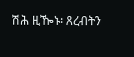ሽሕ ዚዀኑ፡ ጸረብትን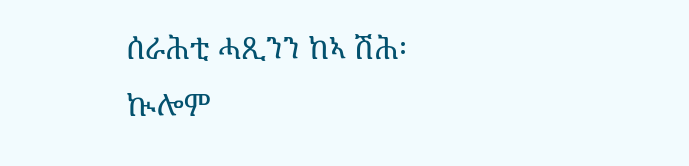ሰራሕቲ ሓጺንን ከኣ ሽሕ፡ ኲሎም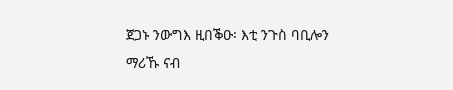ጀጋኑ ንውግእ ዚበቕዑ፡ እቲ ንጉስ ባቢሎን ማሪኹ ናብ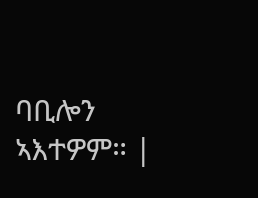ባቢሎን ኣእተዎም። |